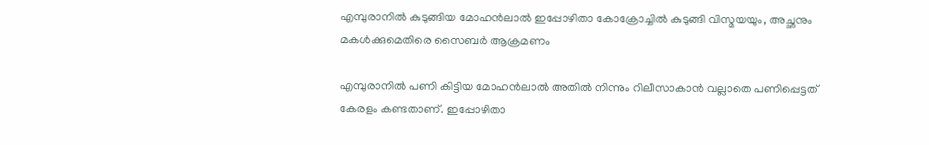എമ്പുരാനില്‍ കുടുങ്ങിയ മോഹന്‍ലാല്‍ ഇപ്പോഴിതാ കോക്രോച്ചില്‍ കുടുങ്ങി വിസ്മയയും, അച്ഛനും മകള്‍ക്കുമെതിരെ സൈബര്‍ ആക്രമണം

എമ്പുരാനില്‍ പണി കിട്ടിയ മോഹന്‍ലാല്‍ അതില്‍ നിന്നും റിലീസാകാന്‍ വല്ലാതെ പണിപ്പെട്ടത് കേരളം കണ്ടതാണ്. ഇപ്പോഴിതാ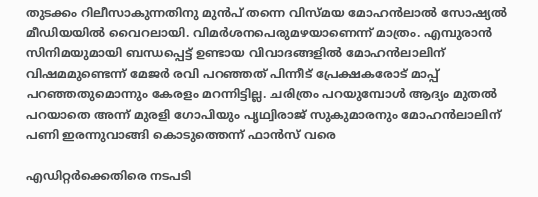തുടക്കം റിലീസാകുന്നതിനു മുന്‍പ് തന്നെ വിസ്മയ മോഹന്‍ലാല്‍ സോഷ്യല്‍ മീഡിയയില്‍ വൈറലായി. വിമര്‍ശനപെരുമഴയാണെന്ന് മാത്രം. എമ്പുരാന്‍ സിനിമയുമായി ബന്ധപ്പെട്ട് ഉണ്ടായ വിവാദങ്ങളില്‍ മോഹന്‍ലാലിന് വിഷമമുണ്ടെന്ന് മേജര്‍ രവി പറഞ്ഞത് പിന്നീട് പ്രേക്ഷകരോട് മാപ്പ് പറഞ്ഞതുമൊന്നും കേരളം മറന്നിട്ടില്ല. ചരിത്രം പറയുമ്പോള്‍ ആദ്യം മുതല്‍ പറയാതെ അന്ന് മുരളി ഗോപിയും പൃഥ്വിരാജ് സുകുമാരനും മോഹന്‍ലാലിന് പണി ഇരന്നുവാങ്ങി കൊടുത്തെന്ന് ഫാന്‍സ് വരെ

എഡിറ്റർക്കെതിരെ നടപടി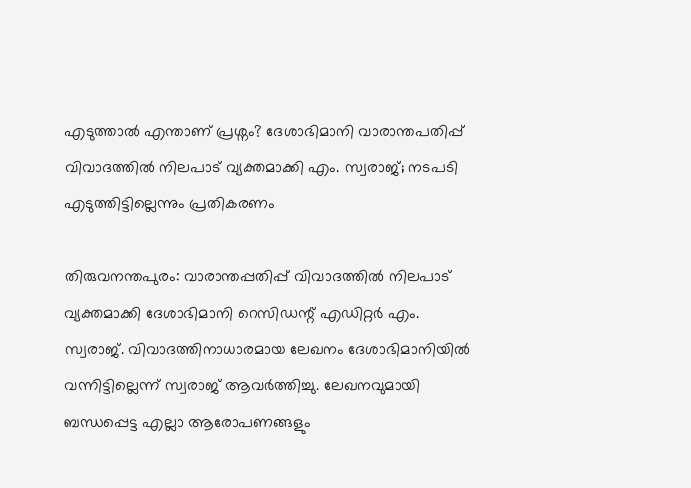എടുത്താൽ എന്താണ് പ്രശ്നം? ദേശാഭിമാനി വാരാന്തപതിപ്പ് വിവാദത്തിൽ നിലപാട് വ്യക്തമാക്കി എം. സ്വരാജ്; നടപടി എടുത്തിട്ടില്ലെന്നും പ്രതികരണം

തിരുവനന്തപുരം: വാരാന്തപ്പതിപ്പ് വിവാദത്തിൽ നിലപാട് വ്യക്തമാക്കി ദേശാഭിമാനി റെസിഡന്റ് എഡിറ്റർ എം. സ്വരാജ്. വിവാദത്തിനാധാരമായ ലേഖനം ദേശാഭിമാനിയിൽ വന്നിട്ടില്ലെന്ന് സ്വരാജ് ആവർത്തിച്ചു. ലേഖനവുമായി ബന്ധപ്പെട്ട എല്ലാ ആരോപണങ്ങളും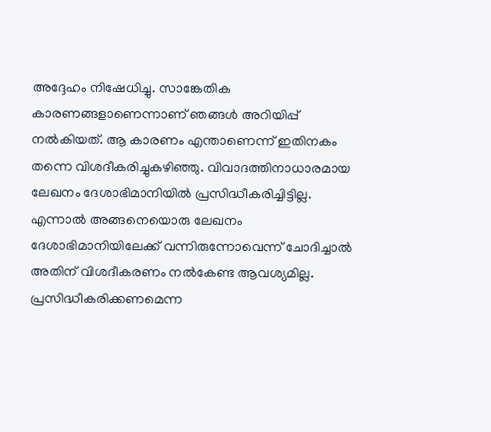അദ്ദേഹം നിഷേധിച്ചു. സാങ്കേതിക കാരണങ്ങളാണെന്നാണ് ഞങ്ങൾ അറിയിപ്പ് നൽകിയത്. ആ കാരണം എന്താണെന്ന് ഇതിനകം തന്നെ വിശദീകരിച്ചുകഴിഞ്ഞു. വിവാദത്തിനാധാരമായ ലേഖനം ദേശാഭിമാനിയിൽ പ്രസിദ്ധീകരിച്ചിട്ടില്ല. എന്നാൽ അങ്ങനെയൊരു ലേഖനം ദേശാഭിമാനിയിലേക്ക് വന്നിരുന്നോവെന്ന് ചോദിച്ചാൽ അതിന് വിശദീകരണം നൽകേണ്ട ആവശ്യമില്ല. പ്രസിദ്ധീകരിക്കണമെന്ന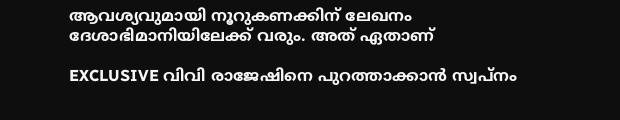ആവശ്യവുമായി നൂറുകണക്കിന് ലേഖനം ദേശാഭിമാനിയിലേക്ക് വരും. അത് ഏതാണ്

EXCLUSIVE വിവി രാജേഷിനെ പുറത്താക്കാന്‍ സ്വപ്‌നം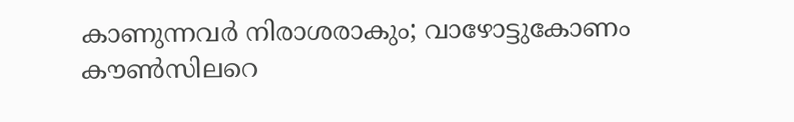കാണുന്നവര്‍ നിരാശരാകും; വാഴോട്ടുകോണം കൗണ്‍സിലറെ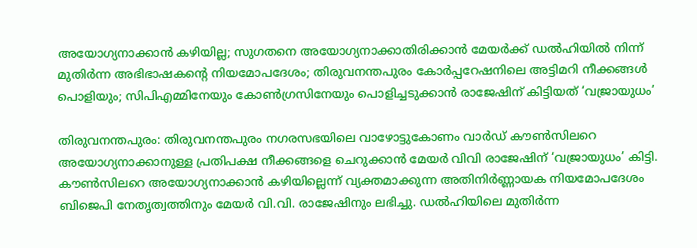അയോഗ്യനാക്കാന്‍ കഴിയില്ല; സുഗതനെ അയോഗ്യനാക്കാതിരിക്കാന്‍ മേയര്‍ക്ക് ഡല്‍ഹിയില്‍ നിന്ന് മുതിര്‍ന്ന അഭിഭാഷകന്റെ നിയമോപദേശം; തിരുവനന്തപുരം കോര്‍പ്പറേഷനിലെ അട്ടിമറി നീക്കങ്ങള്‍ പൊളിയും; സിപിഎമ്മിനേയും കോണ്‍ഗ്രസിനേയും പൊളിച്ചടുക്കാന്‍ രാജേഷിന് കിട്ടിയത് ‘വജ്രായുധം’

തിരുവനന്തപുരം: തിരുവനന്തപുരം നഗരസഭയിലെ വാഴോട്ടുകോണം വാര്‍ഡ് കൗണ്‍സിലറെ അയോഗ്യനാക്കാനുള്ള പ്രതിപക്ഷ നീക്കങ്ങളെ ചെറുക്കാന്‍ മേയര്‍ വിവി രാജേഷിന് ‘വജ്രായുധം’ കിട്ടി. കൗണ്‍സിലറെ അയോഗ്യനാക്കാന്‍ കഴിയില്ലെന്ന് വ്യക്തമാക്കുന്ന അതിനിര്‍ണ്ണായക നിയമോപദേശം ബിജെപി നേതൃത്വത്തിനും മേയര്‍ വി.വി. രാജേഷിനും ലഭിച്ചു. ഡല്‍ഹിയിലെ മുതിര്‍ന്ന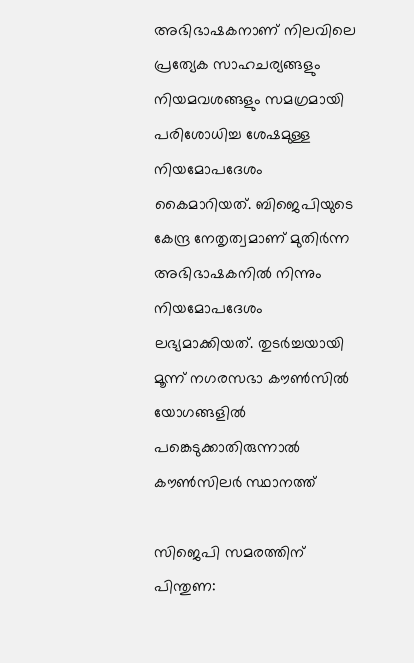അഭിഭാഷകനാണ് നിലവിലെ പ്രത്യേക സാഹചര്യങ്ങളും നിയമവശങ്ങളും സമഗ്രമായി പരിശോധിച്ച ശേഷമുള്ള നിയമോപദേശം കൈമാറിയത്. ബിജെപിയുടെ കേന്ദ്ര നേതൃത്വമാണ് മുതിര്‍ന്ന അഭിഭാഷകനില്‍ നിന്നും നിയമോപദേശം ലഭ്യമാക്കിയത്. തുടര്‍ച്ചയായി മൂന്ന് നഗരസഭാ കൗണ്‍സില്‍ യോഗങ്ങളില്‍ പങ്കെടുക്കാതിരുന്നാല്‍ കൗണ്‍സിലര്‍ സ്ഥാനത്ത്

സിജെപി സമരത്തിന് പിന്തുണ: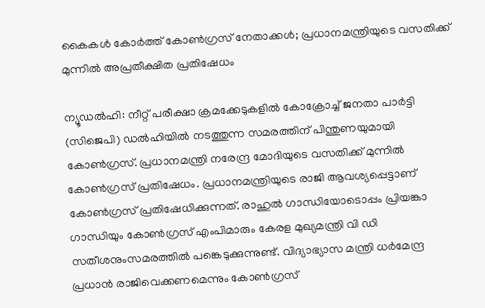കൈകൾ കോർത്ത് കോൺഗ്രസ് നേതാക്കൾ; പ്രധാനമന്ത്രിയുടെ വസതിക്ക് മുന്നിൽ അപ്രതീക്ഷിത പ്രതിഷേധം

ന്യൂഡല്‍ഹി: നീറ്റ് പരീക്ഷാ ക്രമക്കേടുകളില്‍ കോക്രോച്ച് ജനതാ പാര്‍ട്ടി (സിജെപി) ഡല്‍ഹിയില്‍ നടത്തുന്ന സമരത്തിന് പിന്തുണയുമായി കോണ്‍ഗ്രസ്. പ്രധാനമന്ത്രി നരേന്ദ്ര മോദിയുടെ വസതിക്ക് മുന്നില്‍ കോണ്‍ഗ്രസ് പ്രതിഷേധം. പ്രധാനമന്ത്രിയുടെ രാജി ആവശ്യപ്പെട്ടാണ് കോണ്‍ഗ്രസ് പ്രതിഷേധിക്കുന്നത്. രാഹുല്‍ ഗാന്ധിയോടൊപ്പം പ്രിയങ്കാ ഗാന്ധിയും കോണ്‍ഗ്രസ് എംപിമാരും കേരള മുഖ്യമന്ത്രി വി ഡി സതീശനുംസമരത്തില്‍ പങ്കെടുക്കുന്നുണ്ട്. വിദ്യാഭ്യാസ മന്ത്രി ധര്‍മേന്ദ്ര പ്രധാന്‍ രാജിവെക്കണമെന്നും കോണ്‍ഗ്രസ്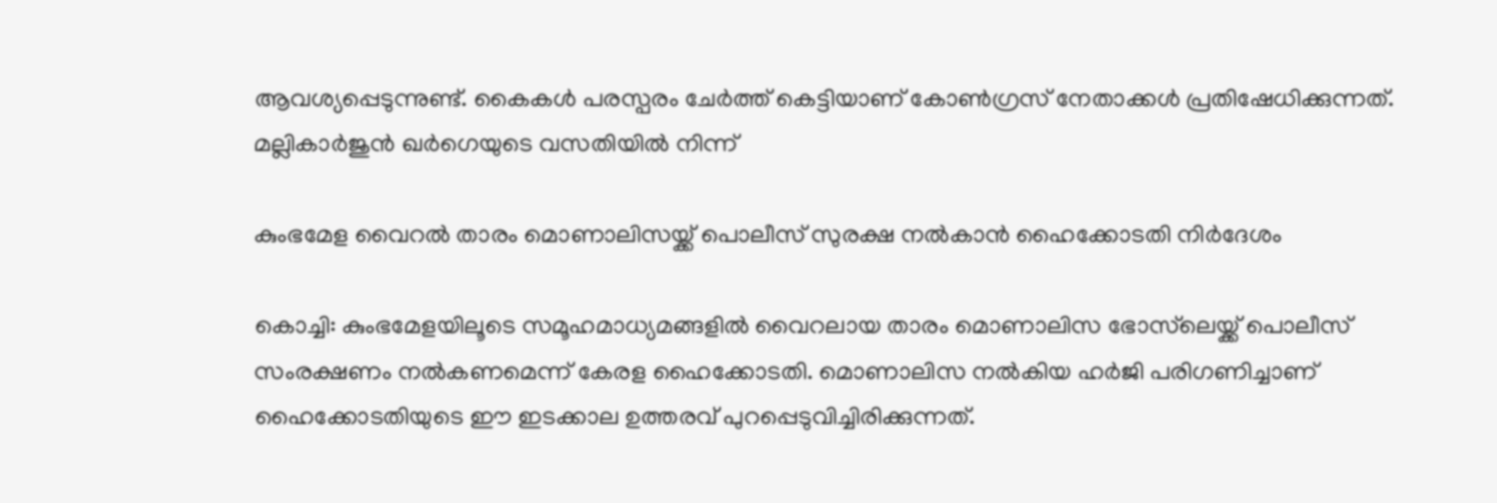ആവശ്യപ്പെടുന്നുണ്ട്. കൈകള്‍ പരസ്പരം ചേര്‍ത്ത് കെട്ടിയാണ് കോണ്‍ഗ്രസ് നേതാക്കള്‍ പ്രതിഷേധിക്കുന്നത്. മല്ലികാര്‍ജുന്‍ ഖര്‍ഗെയുടെ വസതിയില്‍ നിന്ന്

കുംഭമേള വൈറൽ താരം മൊണാലിസയ്ക്ക് പൊലീസ് സുരക്ഷ നൽകാൻ ഹൈക്കോടതി നിർദേശം

കൊച്ചി: കുംഭമേളയിലൂടെ സമൂഹമാധ്യമങ്ങളിൽ വൈറലായ താരം മൊണാലിസ ഭോസ്‌ലെയ്ക്ക് പൊലീസ് സംരക്ഷണം നൽകണമെന്ന് കേരള ഹൈക്കോടതി. മൊണാലിസ നൽകിയ ഹർജി പരിഗണിച്ചാണ് ഹൈക്കോടതിയുടെ ഈ ഇടക്കാല ഉത്തരവ് പുറപ്പെടുവിച്ചിരിക്കുന്നത്.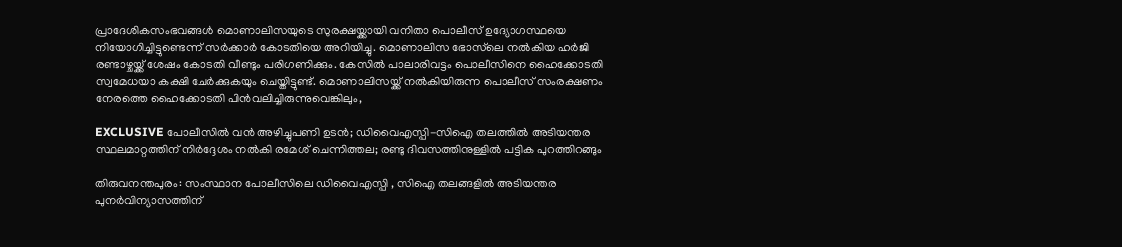പ്രാദേശികസംഭവങ്ങൾ മൊണാലിസയുടെ സുരക്ഷയ്ക്കായി വനിതാ പൊലീസ് ഉദ്യോഗസ്ഥയെ നിയോഗിച്ചിട്ടുണ്ടെന്ന് സർക്കാർ കോടതിയെ അറിയിച്ചു. മൊണാലിസ ഭോസ്‌ലെ നൽകിയ ഹർജി രണ്ടാഴ്ചയ്ക്ക് ശേഷം കോടതി വീണ്ടും പരിഗണിക്കും. കേസിൽ പാലാരിവട്ടം പൊലീസിനെ ഹൈക്കോടതി സ്വമേധയാ കക്ഷി ചേർക്കുകയും ചെയ്തിട്ടുണ്ട്. മൊണാലിസയ്ക്ക് നൽകിയിരുന്ന പൊലീസ് സംരക്ഷണം നേരത്തെ ഹൈക്കോടതി പിൻവലിച്ചിരുന്നുവെങ്കിലും,

EXCLUSIVE പോലീസില്‍ വന്‍ അഴിച്ചുപണി ഉടന്‍; ഡിവൈഎസ്പി-സിഐ തലത്തില്‍ അടിയന്തര സ്ഥലമാറ്റത്തിന് നിര്‍ദ്ദേശം നല്‍കി രമേശ് ചെന്നിത്തല; രണ്ടു ദിവസത്തിനുള്ളില്‍ പട്ടിക പുറത്തിറങ്ങും

തിരുവനന്തപുരം: സംസ്ഥാന പോലീസിലെ ഡിവൈഎസ്പി , സിഐ തലങ്ങളില്‍ അടിയന്തര പുനര്‍വിന്യാസത്തിന്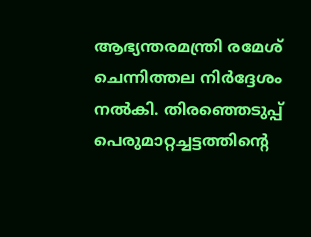ആഭ്യന്തരമന്ത്രി രമേശ് ചെന്നിത്തല നിര്‍ദ്ദേശം നല്‍കി. തിരഞ്ഞെടുപ്പ് പെരുമാറ്റച്ചട്ടത്തിന്റെ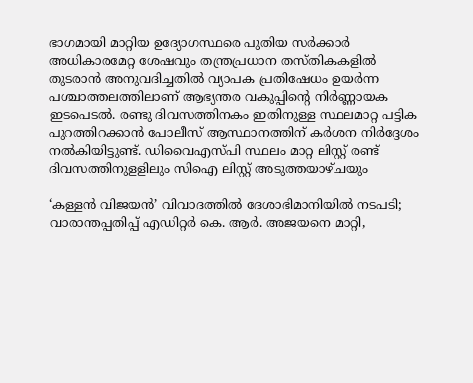ഭാഗമായി മാറ്റിയ ഉദ്യോഗസ്ഥരെ പുതിയ സര്‍ക്കാര്‍ അധികാരമേറ്റ ശേഷവും തന്ത്രപ്രധാന തസ്തികകളില്‍ തുടരാന്‍ അനുവദിച്ചതില്‍ വ്യാപക പ്രതിഷേധം ഉയര്‍ന്ന പശ്ചാത്തലത്തിലാണ് ആഭ്യന്തര വകുപ്പിന്റെ നിര്‍ണ്ണായക ഇടപെടല്‍. രണ്ടു ദിവസത്തിനകം ഇതിനുള്ള സ്ഥലമാറ്റ പട്ടിക പുറത്തിറക്കാന്‍ പോലീസ് ആസ്ഥാനത്തിന് കര്‍ശന നിര്‍ദ്ദേശം നല്‍കിയിട്ടുണ്ട്. ഡിവൈഎസ്പി സ്ഥലം മാറ്റ ലിസ്റ്റ് രണ്ട് ദിവസത്തിനുളളിലും സിഐ ലിസ്റ്റ് അടുത്തയാഴ്ചയും

‘കള്ളൻ വിജയൻ’ വിവാദത്തിൽ ദേശാഭിമാനിയിൽ നടപടി; വാരാന്തപ്പതിപ്പ് എഡിറ്റർ കെ. ആർ. അജയനെ മാറ്റി,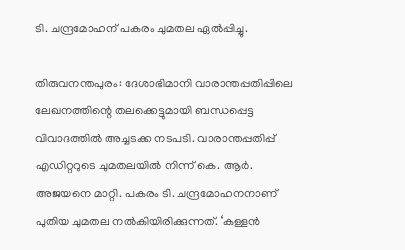ടി. ചന്ദ്രമോഹന് പകരം ചുമതല ഏൽപ്പിച്ചു.

തിരുവനന്തപുരം: ദേശാഭിമാനി വാരാന്തപ്പതിപ്പിലെ ലേഖനത്തിന്റെ തലക്കെട്ടുമായി ബന്ധപ്പെട്ട വിവാദത്തിൽ അച്ചടക്ക നടപടി. വാരാന്തപ്പതിപ്പ് എഡിറ്ററുടെ ചുമതലയിൽ നിന്ന് കെ. ആർ. അജയനെ മാറ്റി. പകരം ടി. ചന്ദ്രമോഹനനാണ് പുതിയ ചുമതല നൽകിയിരിക്കുന്നത്. ‘കള്ളൻ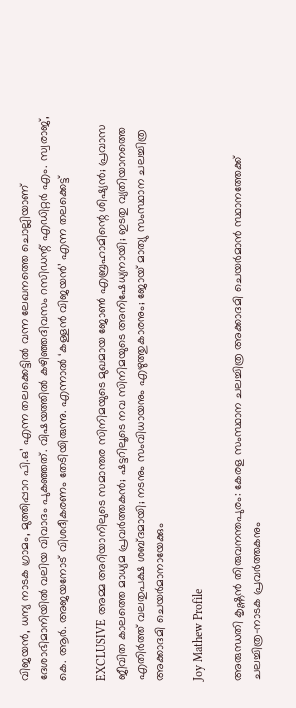വിജയൻ, ധന്യ നാടക ഗ്രാമം, മുത്തിപ്പാറ പി.ഒ’ എന്ന തലക്കെട്ടിൽ വന്ന ലേഖനത്തെ ചൊല്ലിയാണ് ദേശാഭിമാനിയിൽ വലിയ വിവാദം പുകഞ്ഞത്. വിഷയത്തിൽ കഴിഞ്ഞദിവസം റസിഡന്റ് എഡിറ്റർ എം. സ്വരാജ്, കെ. ആർ. അജയനോട് വിശദീകരണം തേടിയിരുന്നു. എന്നാൽ ‘കള്ളൻ വിജയൻ’ എന്ന തലക്കെട്ട്

EXCLUSIVE അമ്മ അറിയാനിലുടെ സമാന്തര സിനിമയുടെ മുഖമായ ജോണ്‍ എബ്രഹാമിന്റെ ശിഷ്യന്‍; പ്രവാസ ജീവിത കാലത്തെ മാധ്യമ പ്രവര്‍ത്തകന്‍; ഷട്ടറിലൂടെ നവ സിനിമയുടെ അനിഷേധ്യനായി; ഇടതു വ്യതിയാനത്തെ എതിര്‍ത്ത് വലതുപക്ഷ ശബ്ദമായി; നടനും സംവിധായനും എഴുത്തുകാരനും; ജോയ് മാത്യു സംസ്ഥാന ചലച്ചിത്ര അക്കാദമി ചെയര്‍മാനായേക്കും

Joy Mathew Profile

അരുന്ധതി കൃഷ്ണന്‍ തിരുവനന്തപുരം: കേരള സംസ്ഥാന ചലച്ചിത്ര അക്കാദമി ചെയര്‍മാന്‍ സ്ഥാനത്തേക്ക് ചലച്ചിത്ര-നാടക പ്രവര്‍ത്തകനും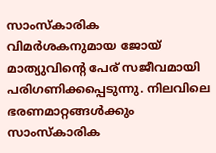സാംസ്‌കാരിക വിമര്‍ശകനുമായ ജോയ് മാത്യുവിന്റെ പേര് സജീവമായി പരിഗണിക്കപ്പെടുന്നു. നിലവിലെ ഭരണമാറ്റങ്ങള്‍ക്കും സാംസ്‌കാരിക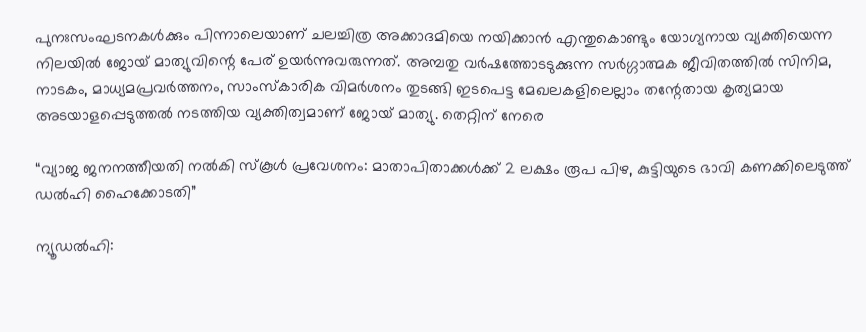പുനഃസംഘടനകള്‍ക്കും പിന്നാലെയാണ് ചലച്ചിത്ര അക്കാദമിയെ നയിക്കാന്‍ എന്തുകൊണ്ടും യോഗ്യനായ വ്യക്തിയെന്ന നിലയില്‍ ജോയ് മാത്യുവിന്റെ പേര് ഉയര്‍ന്നുവരുന്നത്. അമ്പതു വര്‍ഷത്തോടടുക്കുന്ന സര്‍ഗ്ഗാത്മക ജീവിതത്തില്‍ സിനിമ, നാടകം, മാധ്യമപ്രവര്‍ത്തനം, സാംസ്‌കാരിക വിമര്‍ശനം തുടങ്ങി ഇടപെട്ട മേഖലകളിലെല്ലാം തന്റേതായ കൃത്യമായ അടയാളപ്പെടുത്തല്‍ നടത്തിയ വ്യക്തിത്വമാണ് ജോയ് മാത്യു. തെറ്റിന് നേരെ

“വ്യാജ ജനനത്തീയതി നൽകി സ്‌കൂൾ പ്രവേശനം: മാതാപിതാക്കൾക്ക് 2 ലക്ഷം രൂപ പിഴ, കുട്ടിയുടെ ഭാവി കണക്കിലെടുത്ത് ഡൽഹി ഹൈക്കോടതി”

ന്യൂഡല്‍ഹി: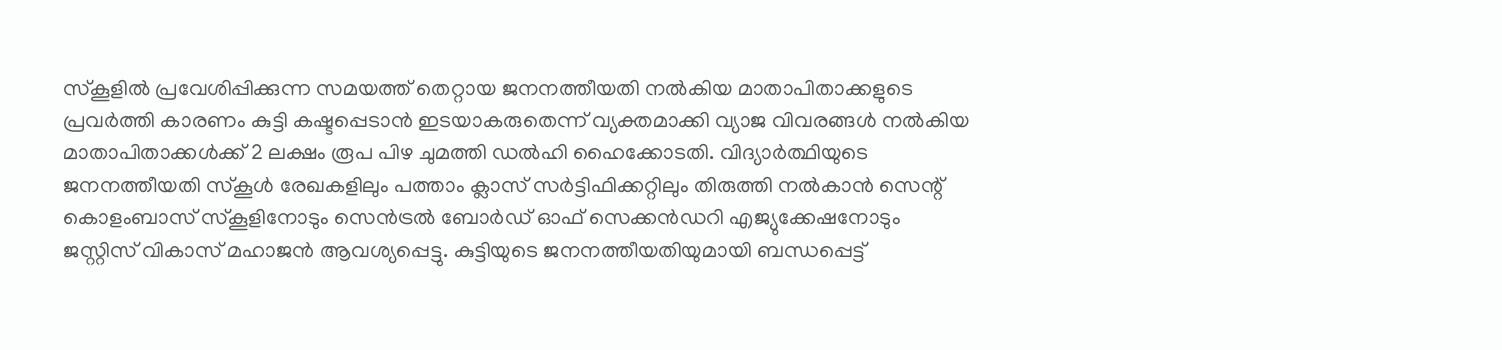സ്‌കൂളില്‍ പ്രവേശിപ്പിക്കുന്ന സമയത്ത് തെറ്റായ ജനനത്തീയതി നല്‍കിയ മാതാപിതാക്കളുടെ പ്രവര്‍ത്തി കാരണം കുട്ടി കഷ്ടപ്പെടാന്‍ ഇടയാകരുതെന്ന് വ്യക്തമാക്കി വ്യാജ വിവരങ്ങള്‍ നല്‍കിയ മാതാപിതാക്കള്‍ക്ക് 2 ലക്ഷം രൂപ പിഴ ചുമത്തി ഡല്‍ഹി ഹൈക്കോടതി. വിദ്യാര്‍ത്ഥിയുടെ ജനനത്തീയതി സ്‌കൂള്‍ രേഖകളിലും പത്താം ക്ലാസ് സര്‍ട്ടിഫിക്കറ്റിലും തിരുത്തി നല്‍കാന്‍ സെന്റ് കൊളംബാസ് സ്‌കൂളിനോടും സെന്‍ട്രല്‍ ബോര്‍ഡ് ഓഫ് സെക്കന്‍ഡറി എജ്യുക്കേഷനോടും ജസ്റ്റിസ് വികാസ് മഹാജന്‍ ആവശ്യപ്പെട്ടു. കുട്ടിയുടെ ജനനത്തീയതിയുമായി ബന്ധപ്പെട്ട്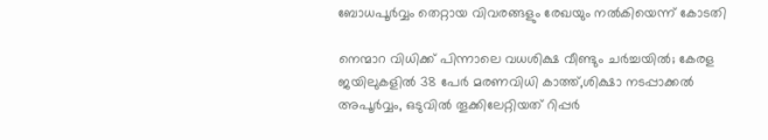ബോധപൂര്‍വ്വം തെറ്റായ വിവരങ്ങളും രേഖയും നല്‍കിയെന്ന് കോടതി

നെന്മാറ വിധിക്ക് പിന്നാലെ വധശിക്ഷ വീണ്ടും ചർച്ചയിൽ; കേരള ജയിലുകളിൽ 38 പേർ മരണവിധി കാത്ത്,ശിക്ഷാ നടപ്പാക്കൽ അപൂർവ്വം, ഒടുവിൽ തൂക്കിലേറ്റിയത് റിപ്പർ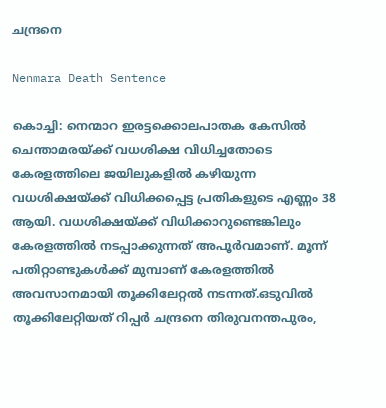ചന്ദ്രനെ

Nenmara Death Sentence

കൊച്ചി: നെന്മാറ ഇരട്ടക്കൊലപാതക കേസില്‍ ചെന്താമരയ്ക്ക് വധശിക്ഷ വിധിച്ചതോടെ കേരളത്തിലെ ജയിലുകളില്‍ കഴിയുന്ന വധശിക്ഷയ്ക്ക് വിധിക്കപ്പെട്ട പ്രതികളുടെ എണ്ണം 38 ആയി. വധശിക്ഷയ്ക്ക് വിധിക്കാറുണ്ടെങ്കിലും കേരളത്തില്‍ നടപ്പാക്കുന്നത് അപൂര്‍വമാണ്. മൂന്ന് പതിറ്റാണ്ടുകള്‍ക്ക് മുമ്പാണ് കേരളത്തില്‍ അവസാനമായി തൂക്കിലേറ്റല്‍ നടന്നത്.ഒടുവിൽ തൂക്കിലേറ്റിയത് റിപ്പർ ചന്ദ്രനെ തിരുവനന്തപുരം,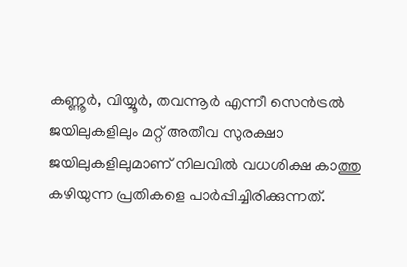കണ്ണൂര്‍, വിയ്യൂര്‍, തവന്നൂര്‍ എന്നീ സെന്‍ട്രല്‍ ജയിലുകളിലും മറ്റ് അതീവ സുരക്ഷാ ജയിലുകളിലുമാണ് നിലവില്‍ വധശിക്ഷ കാത്തു കഴിയുന്ന പ്രതികളെ പാര്‍പ്പിച്ചിരിക്കുന്നത്.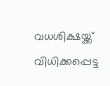വധശിക്ഷയ്ക്ക് വിധിക്കപ്പെട്ട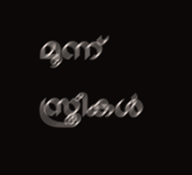മൂന്ന് സ്ത്രീകള്‍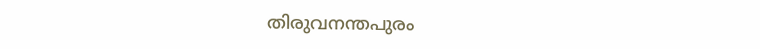തിരുവനന്തപുരം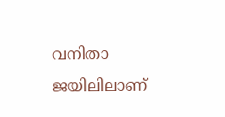വനിതാ ജയിലിലാണ്